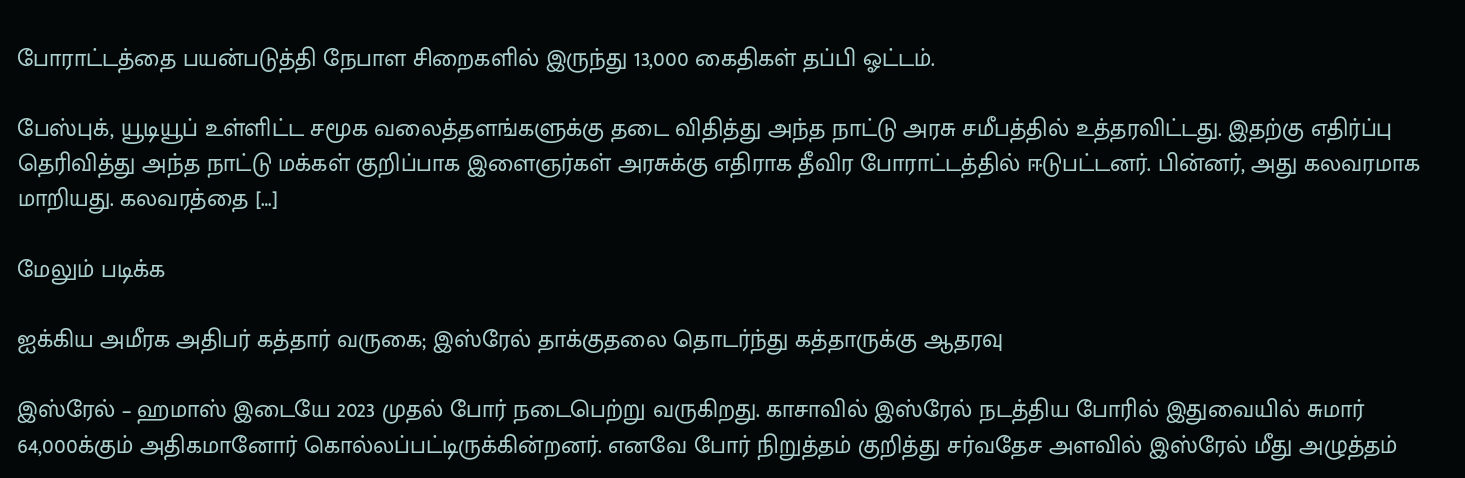போராட்டத்தை பயன்படுத்தி நேபாள சிறைகளில் இருந்து 13,000 கைதிகள் தப்பி ஓட்டம்.

பேஸ்புக், யூடியூப் உள்ளிட்ட சமூக வலைத்தளங்களுக்கு தடை விதித்து அந்த நாட்டு அரசு சமீபத்தில் உத்தரவிட்டது. இதற்கு எதிர்ப்பு தெரிவித்து அந்த நாட்டு மக்கள் குறிப்பாக இளைஞர்கள் அரசுக்கு எதிராக தீவிர போராட்டத்தில் ஈடுபட்டனர். பின்னர், அது கலவரமாக மாறியது. கலவரத்தை […]

மேலும் படிக்க

ஐக்கிய அமீரக அதிபர் கத்தார் வருகை; இஸ்ரேல் தாக்குதலை தொடர்ந்து கத்தாருக்கு ஆதரவு

இஸ்ரேல் – ஹமாஸ் இடையே 2023 முதல் போர் நடைபெற்று வருகிறது. காசாவில் இஸ்ரேல் நடத்திய போரில் இதுவையில் சுமார் 64,000க்கும் அதிகமானோர் கொல்லப்பட்டிருக்கின்றனர். எனவே போர் நிறுத்தம் குறித்து சர்வதேச அளவில் இஸ்ரேல் மீது அழுத்தம்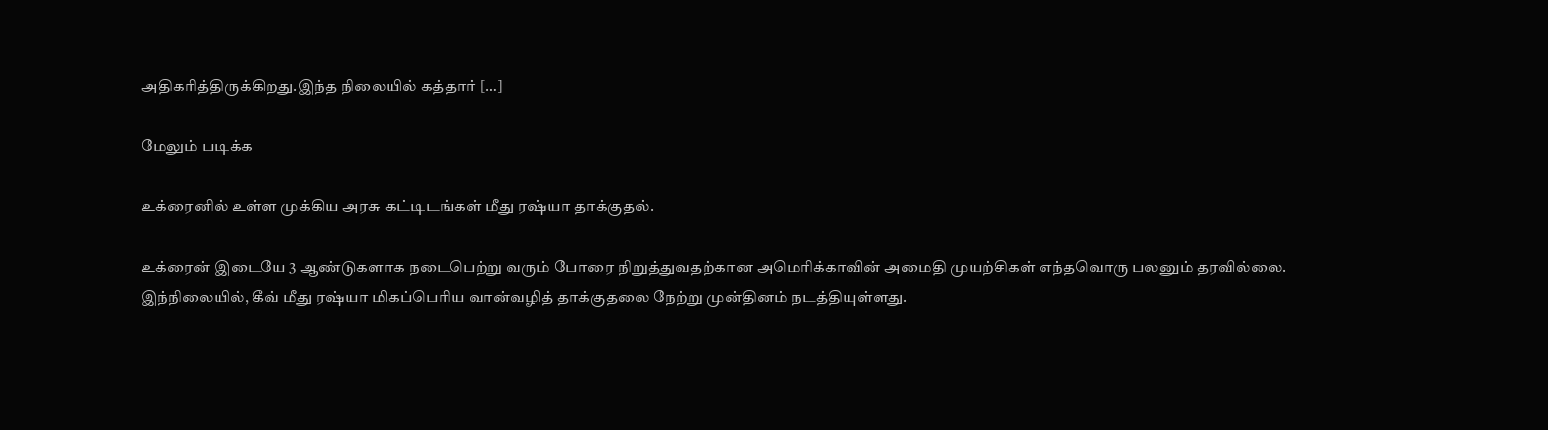அதிகரித்திருக்கிறது.இந்த நிலையில் கத்தார் […]

மேலும் படிக்க

உக்ரைனில் உள்ள முக்கிய அரசு கட்டிடங்கள் மீது ரஷ்யா தாக்குதல்.

உக்ரைன் இடையே 3 ஆண்டுகளாக நடைபெற்று வரும் போரை நிறுத்துவதற்கான அமெரிக்காவின் அமைதி முயற்சிகள் எந்தவொரு பலனும் தரவில்லை. இந்நிலையில், கீவ் மீது ரஷ்யா மிகப்பெரிய வான்வழித் தாக்குதலை நேற்று முன்தினம் நடத்தியுள்ளது.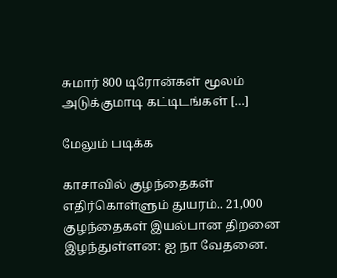சுமார் 800 டிரோன்கள் மூலம் அடுக்குமாடி கட்டிடங்கள் […]

மேலும் படிக்க

காசாவில் குழந்தைகள் எதிர்கொள்ளும் துயரம்.. 21,000 குழந்தைகள் இயல்பான திறனை இழந்துள்ளன: ஐ நா வேதனை.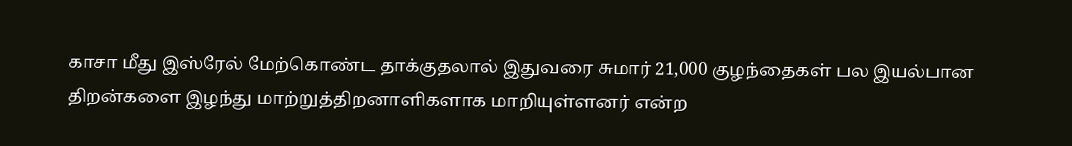காசா மீது இஸ்ரேல் மேற்கொண்ட தாக்குதலால் இதுவரை சுமார் 21,000 குழந்தைகள் பல இயல்பான திறன்களை இழந்து மாற்றுத்திறனாளிகளாக மாறியுள்ளனர் என்ற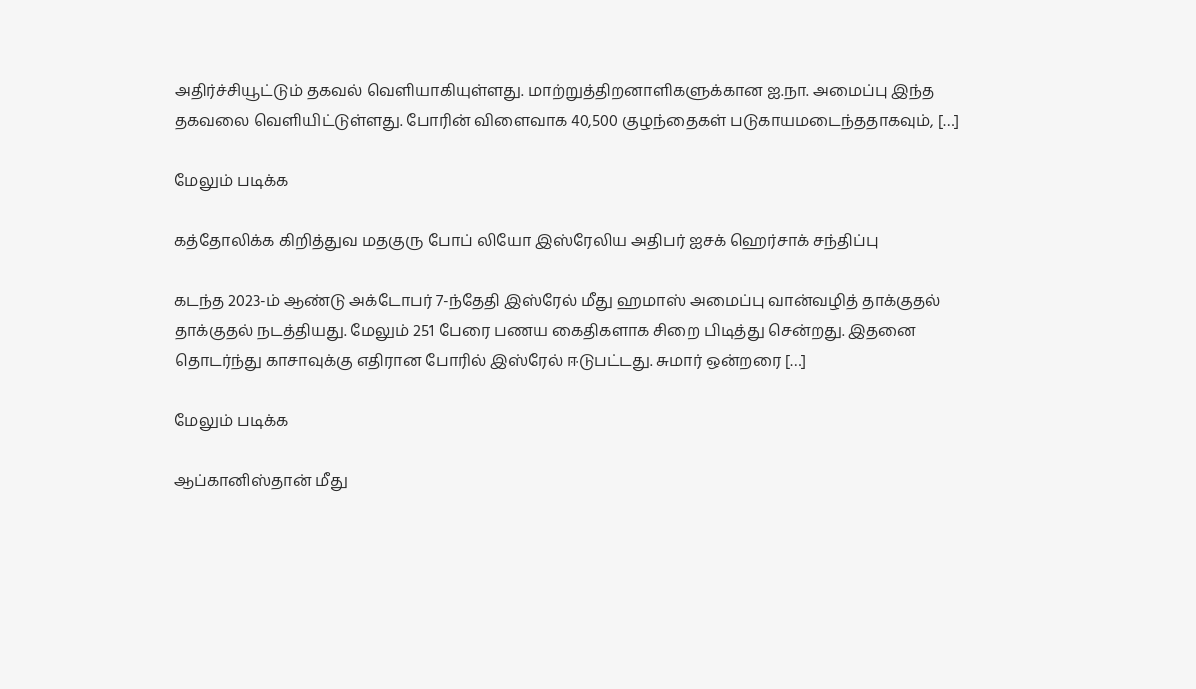அதிர்ச்சியூட்டும் தகவல் வெளியாகியுள்ளது. மாற்றுத்திறனாளிகளுக்கான ஐ.நா. அமைப்பு இந்த தகவலை வெளியிட்டுள்ளது. போரின் விளைவாக 40,500 குழந்தைகள் படுகாயமடைந்ததாகவும், […]

மேலும் படிக்க

கத்தோலிக்க கிறித்துவ மதகுரு போப் லியோ இஸ்ரேலிய அதிபர் ஐசக் ஹெர்சாக் சந்திப்பு

கடந்த 2023-ம் ஆண்டு அக்டோபர் 7-ந்தேதி இஸ்ரேல் மீது ஹமாஸ் அமைப்பு வான்வழித் தாக்குதல் தாக்குதல் நடத்தியது. மேலும் 251 பேரை பணய கைதிகளாக சிறை பிடித்து சென்றது. இதனை தொடர்ந்து காசாவுக்கு எதிரான போரில் இஸ்ரேல் ஈடுபட்டது. சுமார் ஒன்றரை […]

மேலும் படிக்க

ஆப்கானிஸ்தான் மீது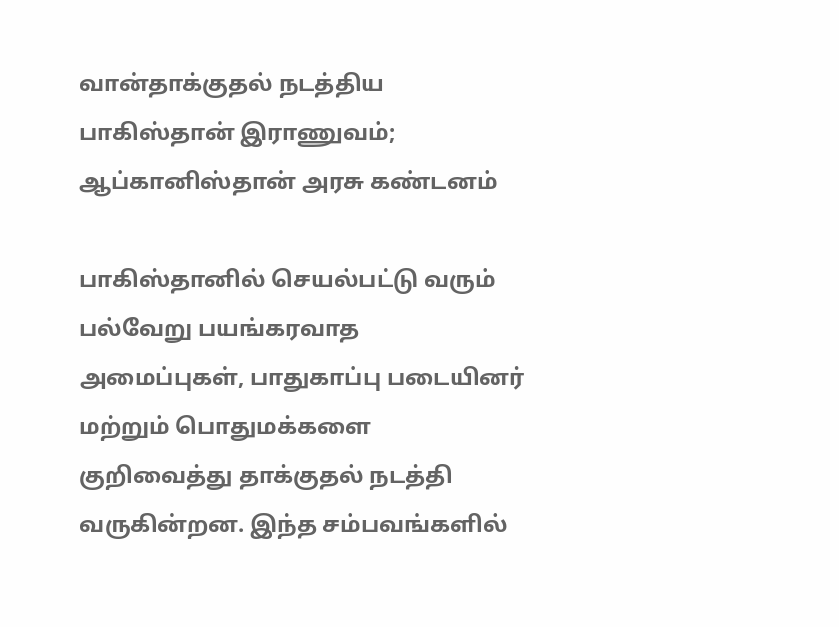வான்தாக்குதல் நடத்திய பாகிஸ்தான் இராணுவம்; ஆப்கானிஸ்தான் அரசு கண்டனம்

பாகிஸ்தானில் செயல்பட்டு வரும் பல்வேறு பயங்கரவாத அமைப்புகள், பாதுகாப்பு படையினர் மற்றும் பொதுமக்களை குறிவைத்து தாக்குதல் நடத்தி வருகின்றன. இந்த சம்பவங்களில்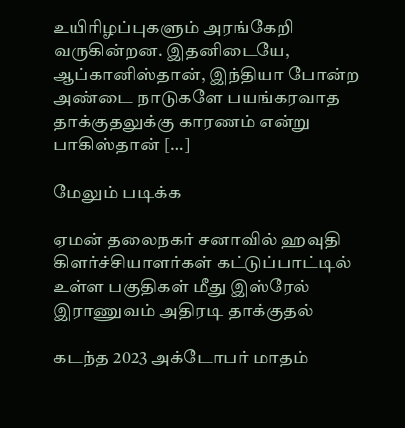உயிரிழப்புகளும் அரங்கேறி வருகின்றன. இதனிடையே, ஆப்கானிஸ்தான், இந்தியா போன்ற அண்டை நாடுகளே பயங்கரவாத தாக்குதலுக்கு காரணம் என்று பாகிஸ்தான் […]

மேலும் படிக்க

ஏமன் தலைநகர் சனாவில் ஹவுதி கிளர்ச்சியாளர்கள் கட்டுப்பாட்டில் உள்ள பகுதிகள் மீது இஸ்ரேல் இராணுவம் அதிரடி தாக்குதல்

கடந்த 2023 அக்டோபர் மாதம்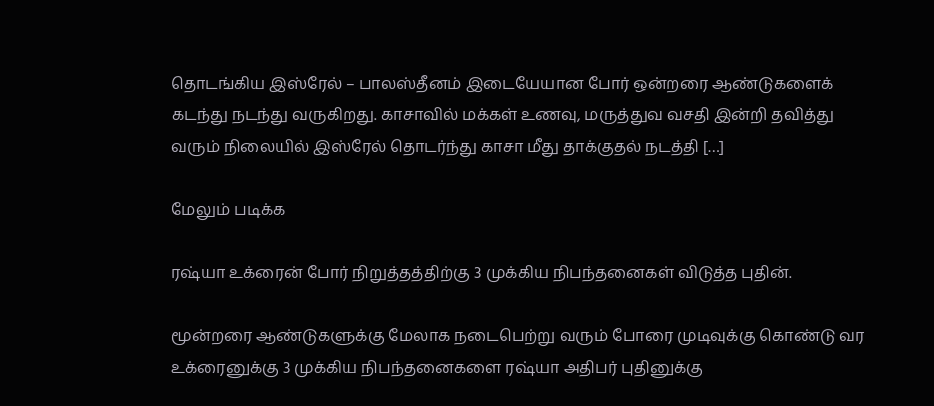தொடங்கிய இஸ்ரேல் – பாலஸ்தீனம் இடையேயான போர் ஒன்றரை ஆண்டுகளைக் கடந்து நடந்து வருகிறது. காசாவில் மக்கள் உணவு, மருத்துவ வசதி இன்றி தவித்து வரும் நிலையில் இஸ்ரேல் தொடர்ந்து காசா மீது தாக்குதல் நடத்தி […]

மேலும் படிக்க

ரஷ்யா உக்ரைன் போர் நிறுத்தத்திற்கு 3 முக்கிய நிபந்தனைகள் விடுத்த புதின்.

மூன்றரை ஆண்டுகளுக்கு மேலாக நடைபெற்று வரும் போரை முடிவுக்கு கொண்டு வர உக்ரைனுக்கு 3 முக்கிய நிபந்தனைகளை ரஷ்யா அதிபர் புதினுக்கு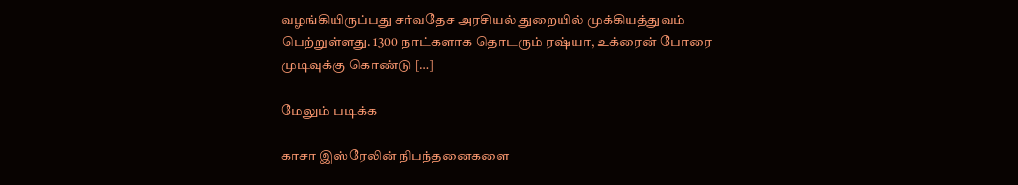வழங்கியிருப்பது சர்வதேச அரசியல் துறையில் முக்கியத்துவம் பெற்றுள்ளது. 1300 நாட்களாக தொடரும் ரஷ்யா, உக்ரைன் போரை முடிவுக்கு கொண்டு […]

மேலும் படிக்க

காசா இஸ்ரேலின் நிபந்தனைகளை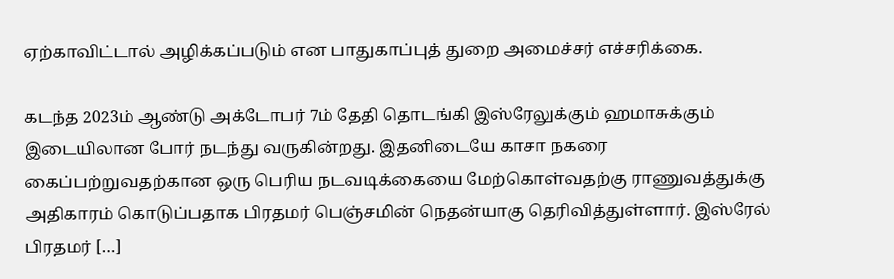ஏற்காவிட்டால் அழிக்கப்படும் என பாதுகாப்புத் துறை அமைச்சர் எச்சரிக்கை.

கடந்த 2023ம் ஆண்டு அக்டோபர் 7ம் தேதி தொடங்கி இஸ்ரேலுக்கும் ஹமாசுக்கும் இடையிலான போர் நடந்து வருகின்றது. இதனிடையே காசா நகரை கைப்பற்றுவதற்கான ஒரு பெரிய நடவடிக்கையை மேற்கொள்வதற்கு ராணுவத்துக்கு அதிகாரம் கொடுப்பதாக பிரதமர் பெஞ்சமின் நெதன்யாகு தெரிவித்துள்ளார். இஸ்ரேல் பிரதமர் […]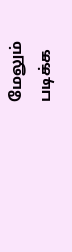மேலும் படிக்க